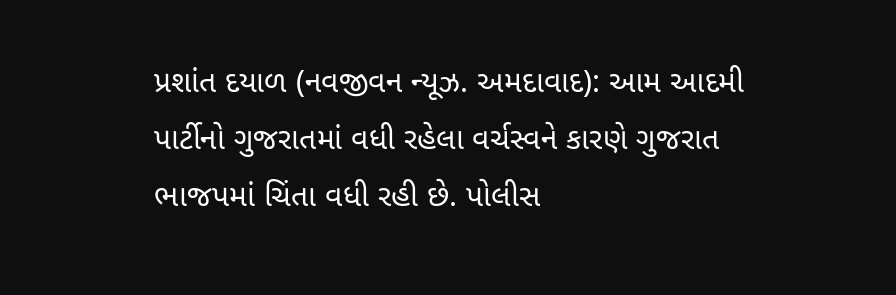પ્રશાંત દયાળ (નવજીવન ન્યૂઝ. અમદાવાદ): આમ આદમી પાર્ટીનો ગુજરાતમાં વધી રહેલા વર્ચસ્વને કારણે ગુજરાત ભાજપમાં ચિંતા વધી રહી છે. પોલીસ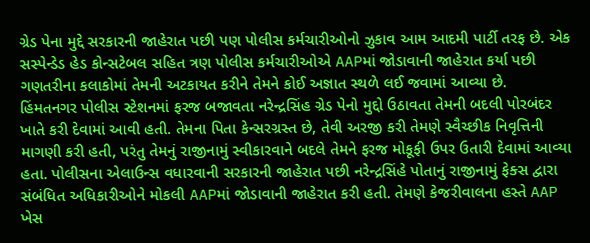ગ્રેડ પેના મુદ્દે સરકારની જાહેરાત પછી પણ પોલીસ કર્મચારીઓનો ઝુકાવ આમ આદમી પાર્ટી તરફ છે. એક સસ્પેન્ડેડ હેડ કોન્સટેબલ સહિત ત્રણ પોલીસ કર્મચારીઓએ AAPમાં જોડાવાની જાહેરાત કર્યા પછી ગણતરીના કલાકોમાં તેમની અટકાયત કરીને તેમને કોઈ અજ્ઞાત સ્થળે લઈ જવામાં આવ્યા છે.
હિંમતનગર પોલીસ સ્ટેશનમાં ફરજ બજાવતા નરેન્દ્રસિંહ ગ્રેડ પેનો મુદ્દો ઉઠાવતા તેમની બદલી પોરબંદર ખાતે કરી દેવામાં આવી હતી. તેમના પિતા કેન્સરગ્રસ્ત છે, તેવી અરજી કરી તેમણે સ્વૈચ્છીક નિવૃત્તિની માગણી કરી હતી, પરંતુ તેમનું રાજીનામું સ્વીકારવાને બદલે તેમને ફરજ મોકૂફી ઉપર ઉતારી દેવામાં આવ્યા હતા. પોલીસના એલાઉન્સ વધારવાની સરકારની જાહેરાત પછી નરેન્દ્રસિંહે પોતાનું રાજીનામું ફેક્સ દ્વારા સંબંધિત અધિકારીઓને મોકલી AAPમાં જોડાવાની જાહેરાત કરી હતી. તેમણે કેજરીવાલના હસ્તે AAP ખેસ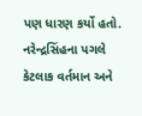પણ ધારણ કર્યો હતો.
નરેન્દ્રસિંહના પગલે કેટલાક વર્તમાન અને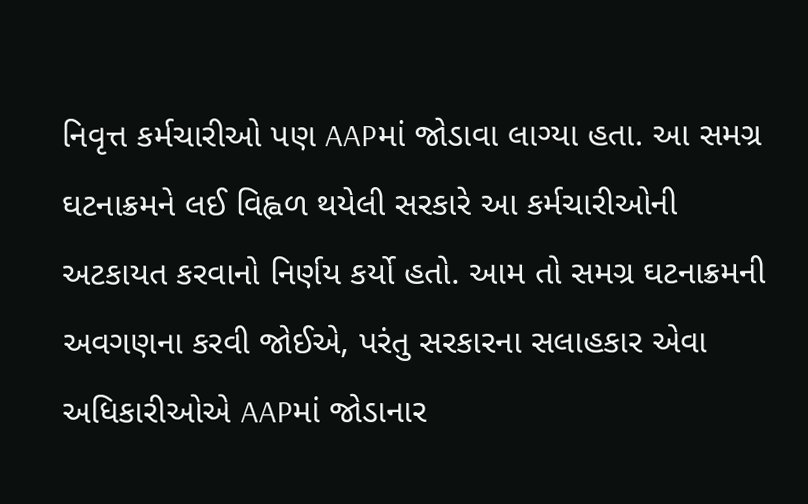નિવૃત્ત કર્મચારીઓ પણ AAPમાં જોડાવા લાગ્યા હતા. આ સમગ્ર ઘટનાક્રમને લઈ વિહ્વળ થયેલી સરકારે આ કર્મચારીઓની અટકાયત કરવાનો નિર્ણય કર્યો હતો. આમ તો સમગ્ર ઘટનાક્રમની અવગણના કરવી જોઈએ, પરંતુ સરકારના સલાહકાર એવા અધિકારીઓએ AAPમાં જોડાનાર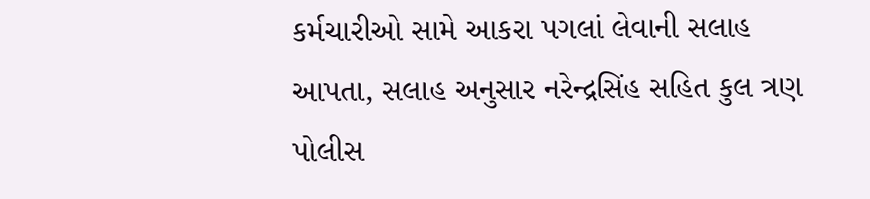કર્મચારીઓ સામે આકરા પગલાં લેવાની સલાહ આપતા, સલાહ અનુસાર નરેન્દ્રસિંહ સહિત કુલ ત્રણ પોલીસ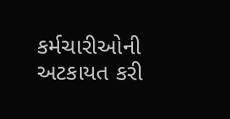કર્મચારીઓની અટકાયત કરી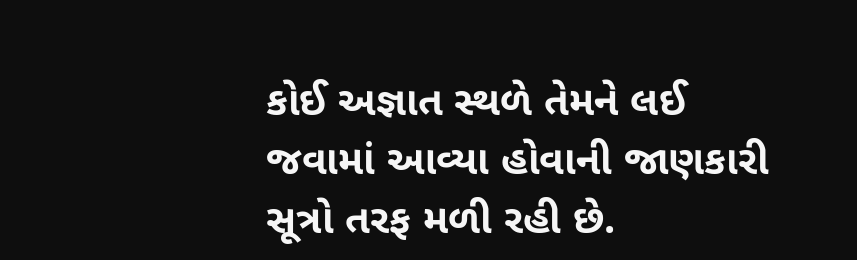કોઈ અજ્ઞાત સ્થળે તેમને લઈ જવામાં આવ્યા હોવાની જાણકારી સૂત્રો તરફ મળી રહી છે.